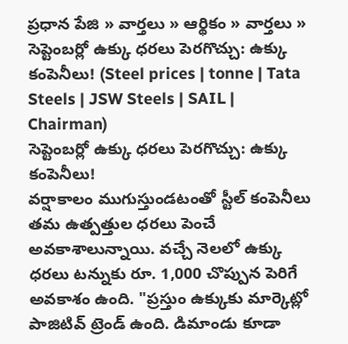ప్రధాన పేజి » వార్తలు » ఆర్థికం » వార్తలు » సెప్టెంబర్లో ఉక్కు ధరలు పెరగొచ్చు: ఉక్కు కంపెనీలు! (Steel prices | tonne | Tata Steels | JSW Steels | SAIL | Chairman)
సెప్టెంబర్లో ఉక్కు ధరలు పెరగొచ్చు: ఉక్కు కంపెనీలు!
వర్షాకాలం ముగుస్తుండటంతో స్టీల్ కంపెనీలు తమ ఉత్పత్తుల ధరలు పెంచే అవకాశాలున్నాయి. వచ్చే నెలలో ఉక్కు ధరలు టన్నుకు రూ. 1,000 చొప్పున పెరిగే అవకాశం ఉంది. "ప్రస్తుం ఉక్కుకు మార్కెట్లో పాజిటివ్ ట్రెండ్ ఉంది. డిమాండు కూడా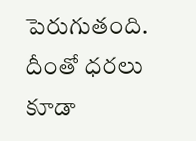పెరుగుతంది. దీంతో ధరలు కూడా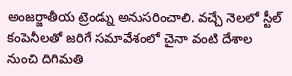అంజర్జాతీయ ట్రెండ్ను అనుసరించాలి. వచ్చే నెలలో స్టీల్ కంపెనీలతో జరిగే సమావేశంలో చైనా వంటి దేశాల నుంచి దిగిమతి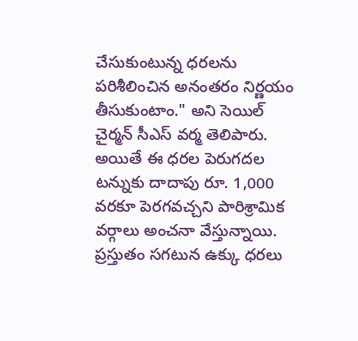చేసుకుంటున్న ధరలను పరిశీలించిన అనంతరం నిర్ణయం తీసుకుంటాం." అని సెయిల్ చైర్మన్ సీఎస్ వర్మ తెలిపారు.
అయితే ఈ ధరల పెరుగదల టన్నుకు దాదాపు రూ. 1,000 వరకూ పెరగవచ్చని పారిశ్రామిక వర్గాలు అంచనా వేస్తున్నాయి. ప్రస్తుతం సగటున ఉక్కు ధరలు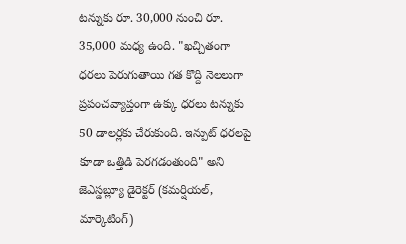టన్నుకు రూ. 30,000 నుంచి రూ. 35,000 మధ్య ఉంది. "ఖచ్చితంగా ధరలు పెరుగుతాయి గత కొద్ది నెలలుగా ప్రపంచవ్యాప్తంగా ఉక్కు ధరలు టన్నుకు 50 డాలర్లకు చేరుకుంది. ఇన్పుట్ ధరలపై కూడా ఒత్తిడి పెరగడంతుంది" అని జెఎస్డబ్ల్యూ డైరెక్టర్ (కమర్షియల్, మార్కెటింగ్)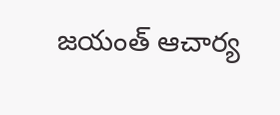జయంత్ ఆచార్య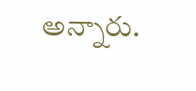అన్నారు.